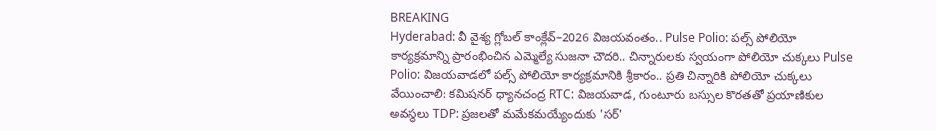BREAKING
Hyderabad: వీ వైశ్య గ్లోబల్ కాంక్లేవ్–2026 విజయవంతం.. Pulse Polio: పల్స్ పోలియో కార్యక్రమాన్ని ప్రారంభించిన ఎమ్మెల్యే సుజనా చౌదరి.. చిన్నారులకు స్వయంగా పోలియో చుక్కలు Pulse Polio: విజయవాడలో పల్స్ పోలియో కార్యక్రమానికి శ్రీకారం.. ప్రతి చిన్నారికి పోలియో చుక్కలు వేయించాలి: కమిషనర్ ధ్యానచంద్ర RTC: విజయవాడ, గుంటూరు బస్సుల కొరతతో ప్రయాణికుల అవస్థలు TDP: ప్రజలతో మమేకమయ్యేందుకు 'సర్'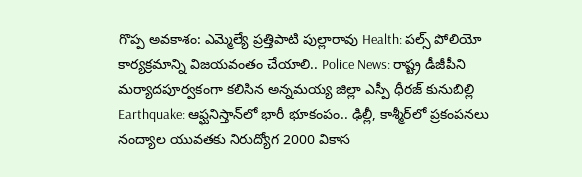గొప్ప అవకాశం: ఎమ్మెల్యే ప్రత్తిపాటి పుల్లారావు Health: పల్స్ పోలియో కార్యక్రమాన్ని విజయవంతం చేయాలి.. Police News: రాష్ట్ర డీజీపీని మర్యాదపూర్వకంగా కలిసిన అన్నమయ్య జిల్లా ఎస్పీ ధీరజ్ కునుబిల్లి Earthquake: ఆఫ్ఘనిస్తాన్‌లో భారీ భూకంపం.. ఢిల్లీ, కాశ్మీర్‌లో ప్రకంపనలు నంద్యాల యువతకు నిరుద్యోగ 2000 వికాస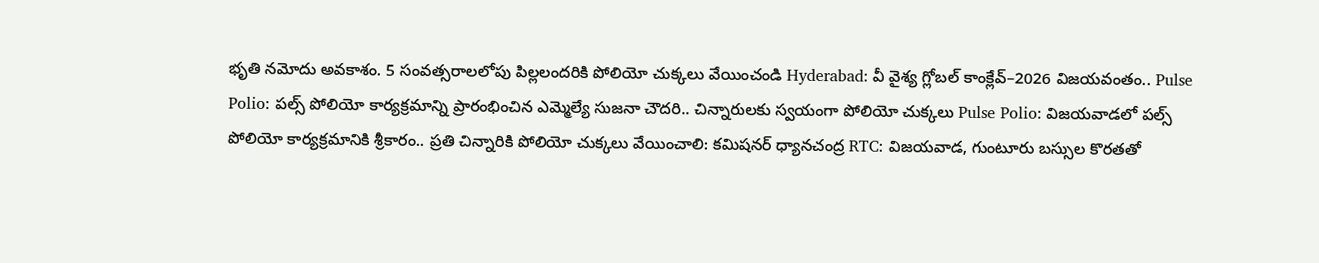భృతి నమోదు అవకాశం. 5 సంవత్సరాలలోపు పిల్లలందరికి పోలియో చుక్కలు వేయించండి Hyderabad: వీ వైశ్య గ్లోబల్ కాంక్లేవ్–2026 విజయవంతం.. Pulse Polio: పల్స్ పోలియో కార్యక్రమాన్ని ప్రారంభించిన ఎమ్మెల్యే సుజనా చౌదరి.. చిన్నారులకు స్వయంగా పోలియో చుక్కలు Pulse Polio: విజయవాడలో పల్స్ పోలియో కార్యక్రమానికి శ్రీకారం.. ప్రతి చిన్నారికి పోలియో చుక్కలు వేయించాలి: కమిషనర్ ధ్యానచంద్ర RTC: విజయవాడ, గుంటూరు బస్సుల కొరతతో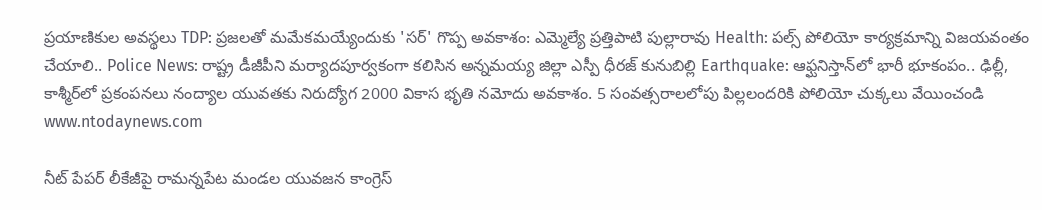ప్రయాణికుల అవస్థలు TDP: ప్రజలతో మమేకమయ్యేందుకు 'సర్' గొప్ప అవకాశం: ఎమ్మెల్యే ప్రత్తిపాటి పుల్లారావు Health: పల్స్ పోలియో కార్యక్రమాన్ని విజయవంతం చేయాలి.. Police News: రాష్ట్ర డీజీపీని మర్యాదపూర్వకంగా కలిసిన అన్నమయ్య జిల్లా ఎస్పీ ధీరజ్ కునుబిల్లి Earthquake: ఆఫ్ఘనిస్తాన్‌లో భారీ భూకంపం.. ఢిల్లీ, కాశ్మీర్‌లో ప్రకంపనలు నంద్యాల యువతకు నిరుద్యోగ 2000 వికాస భృతి నమోదు అవకాశం. 5 సంవత్సరాలలోపు పిల్లలందరికి పోలియో చుక్కలు వేయించండి
www.ntodaynews.com

నీట్ పేపర్ లీకేజీపై రామన్నపేట మండల యువజన కాంగ్రెస్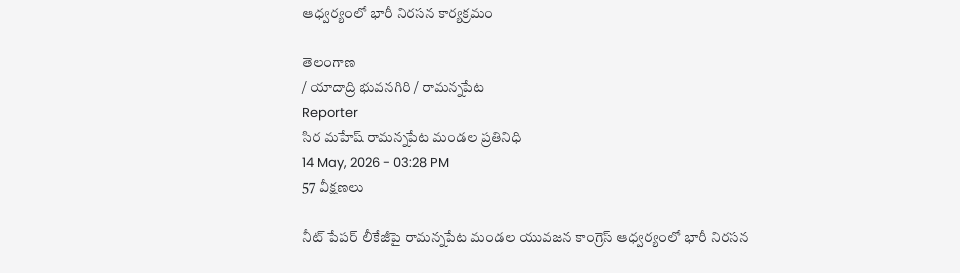ఆధ్వర్యంలో భారీ నిరసన కార్యక్రమం

తెలంగాణ
/ యాదాద్రి భువనగిరి / రామన్నపేట
Reporter
సిర మహేష్ రామన్నపేట మండల ప్రతినిధి
14 May, 2026 - 03:28 PM
57 వీక్షణలు

నీట్ పేపర్ లీకేజీపై రామన్నపేట మండల యువజన కాంగ్రెస్ ఆధ్వర్యంలో భారీ నిరసన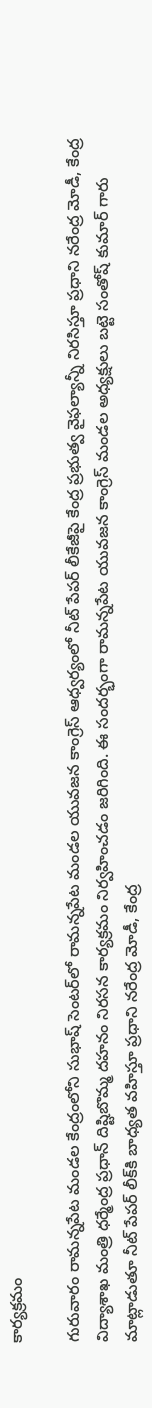కార్యక్రమం

గురువారం రామన్నపేట మండల కేంద్రంలోని సుభాష్ సెంటర్‌లో రామన్నపేట మండల యువజన కాంగ్రెస్ ఆధ్వర్యంలో నీట్ పేపర్ లీకేజీపై కేంద్ర ప్రభుత్వ వైఫల్యాన్నీ నిరసిస్తూ ప్రధాని నరేంద్ర మోడీ, కేంద్ర విద్యాశాఖ మంత్రి ధర్మేంద్ర ప్రధాన్ దిష్టిబొమ్మ దహనం నిరసన కార్యక్రమం నిర్వహించడం జరిగింది. ఈ సందర్భంగా రామన్నపేట యువజన కాంగ్రెస్ మండల అధ్యక్షులు బట్టె సంతోష్ కుమార్ గారు మాట్లాడుతూ నీట్ పేపర్ లీక్‌కి బాధ్యత వహిస్తూ ప్రధాని నరేంద్ర మోడీ, కేంద్ర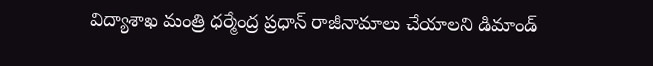విద్యాశాఖ మంత్రి ధర్మేంద్ర ప్రధాన్ రాజీనామాలు చేయాలని డిమాండ్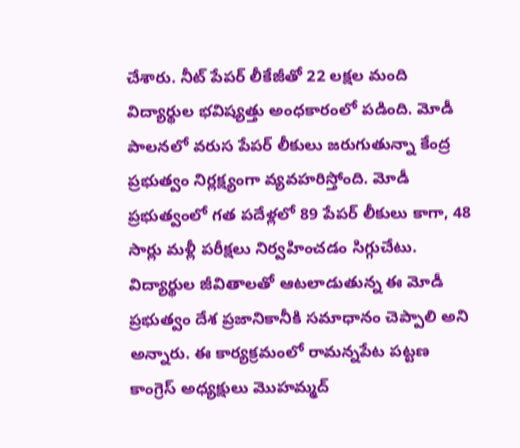చేశారు. నీట్ పేపర్ లీకేజీతో 22 లక్షల మంది విద్యార్థుల భవిష్యత్తు అంధకారంలో పడింది. మోడీ పాలనలో వరుస పేపర్ లీకులు జరుగుతున్నా కేంద్ర ప్రభుత్వం నిర్లక్ష్యంగా వ్యవహరిస్తోంది. మోడీ ప్రభుత్వంలో గత పదేళ్లలో 89 పేపర్ లీకులు కాగా, 48 సార్లు మళ్లీ పరీక్షలు నిర్వహించడం సిగ్గుచేటు. విద్యార్థుల జీవితాలతో ఆటలాడుతున్న ఈ మోడీ ప్రభుత్వం దేశ ప్రజానికానీకి సమాధానం చెప్పాలి అని అన్నారు. ఈ కార్యక్రమంలో రామన్నపేట పట్టణ కాంగ్రెస్ అధ్యక్షులు మొహమ్మద్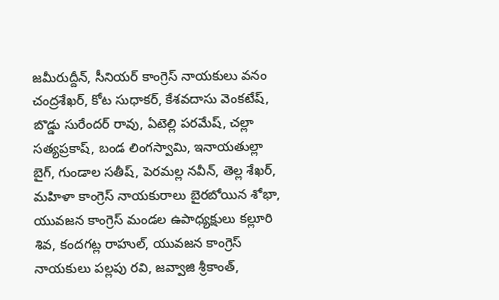జమీరుద్దీన్, సీనియర్ కాంగ్రెస్ నాయకులు వనం చంద్రశేఖర్, కోట సుధాకర్, కేశవదాసు వెంకటేష్, బొడ్డు సురేందర్ రావు, ఏటెల్లి పరమేష్, చల్లా సత్యప్రకాష్, బండ లింగస్వామి, ఇనాయతుల్లా బైగ్, గుండాల సతీష్, పెరమల్ల నవీన్, తెల్ల శేఖర్, మహిళా కాంగ్రెస్ నాయకురాలు బైరబోయిన శోభా, యువజన కాంగ్రెస్ మండల ఉపాధ్యక్షులు కల్లూరి శివ, కందగట్ల రాహుల్, యువజన కాంగ్రెస్ నాయకులు పల్లపు రవి, జవ్వాజి శ్రీకాంత్,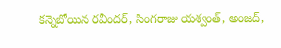కన్నెబోయిన రవీందర్, సింగరాజు యశ్వంత్, అంజద్,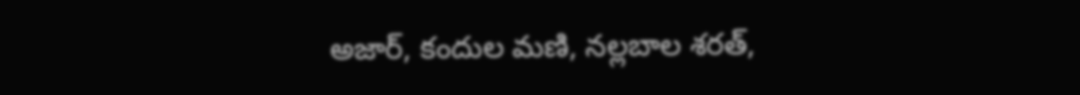అజార్, కందుల మణి, నల్లబాల శరత్,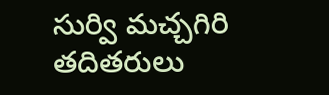సుర్వి మచ్చగిరి తదితరులు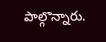పాల్గొన్నారు.